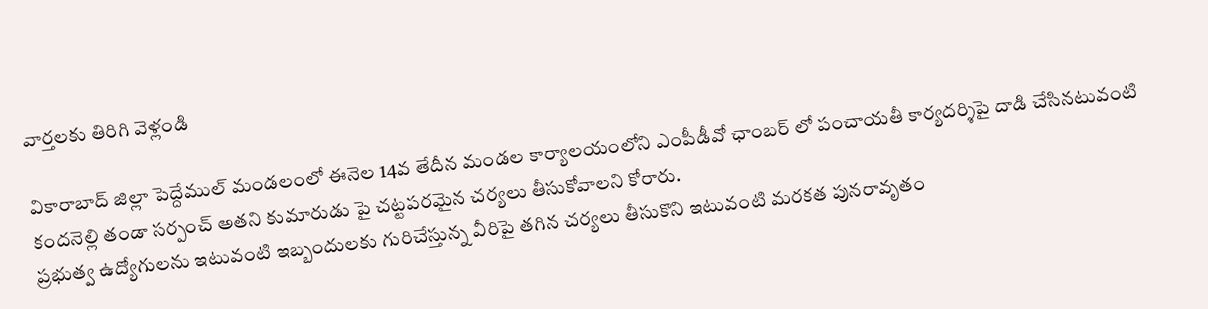వార్తలకు తిరిగి వెళ్లండి

వికారాబాద్ జిల్లా పెద్దేముల్ మండలంలో ఈనెల 14వ తేదీన మండల కార్యాలయంలోని ఎంపీడీవో ఛాంబర్ లో పంచాయతీ కార్యదర్శిపై దాడి చేసినటువంటి కందనెల్లి తండా సర్పంచ్ అతని కుమారుడు పై చట్టపరమైన చర్యలు తీసుకోవాలని కోరారు.
ప్రభుత్వ ఉద్యోగులను ఇటువంటి ఇబ్బందులకు గురిచేస్తున్న వీరిపై తగిన చర్యలు తీసుకొని ఇటువంటి మరకత పునరావృతం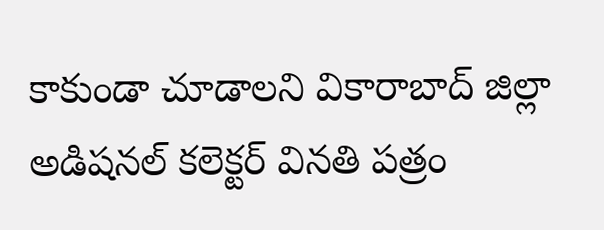కాకుండా చూడాలని వికారాబాద్ జిల్లా అడిషనల్ కలెక్టర్ వినతి పత్రం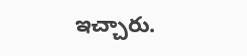ఇచ్చారు.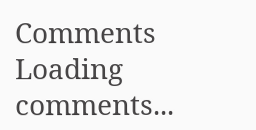Comments
Loading comments...